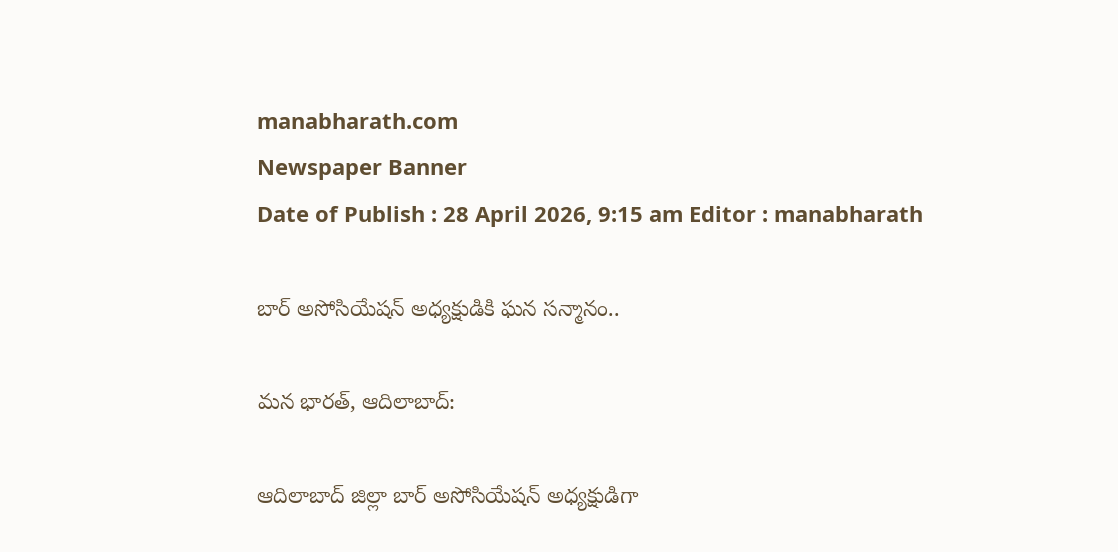manabharath.com
Newspaper Banner
Date of Publish : 28 April 2026, 9:15 am Editor : manabharath

బార్ అసోసియేషన్ అధ్యక్షుడికి ఘన సన్మానం..

మన భారత్, ఆదిలాబాద్:

ఆదిలాబాద్ జిల్లా బార్ అసోసియేషన్ అధ్యక్షుడిగా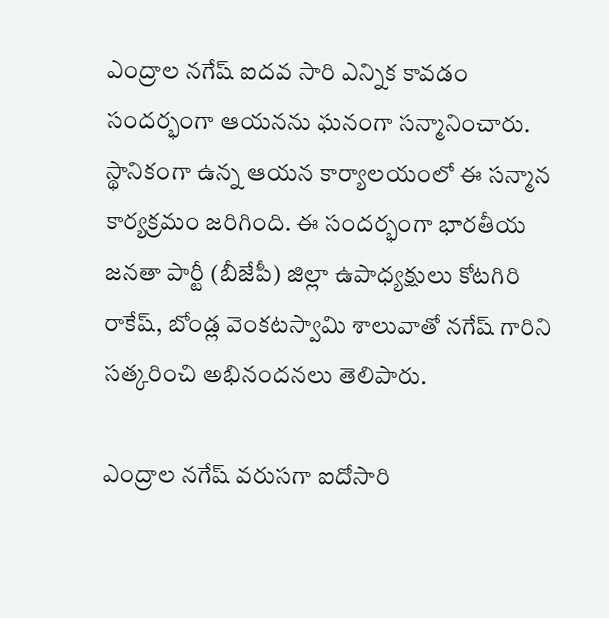ఎంద్రాల నగేష్ ఐదవ సారి ఎన్నిక కావడం సందర్భంగా ఆయనను ఘనంగా సన్మానించారు. స్థానికంగా ఉన్న ఆయన కార్యాలయంలో ఈ సన్మాన కార్యక్రమం జరిగింది. ఈ సందర్భంగా భారతీయ జనతా పార్టీ (బీజేపీ) జిల్లా ఉపాధ్యక్షులు కోటగిరి రాకేష్, బోండ్ల వెంకటస్వామి శాలువాతో నగేష్ గారిని సత్కరించి అభినందనలు తెలిపారు.

ఎంద్రాల నగేష్ వరుసగా ఐదోసారి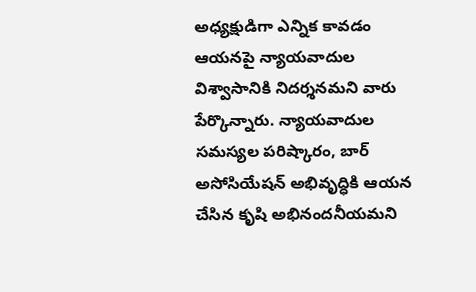అధ్యక్షుడిగా ఎన్నిక కావడం ఆయనపై న్యాయవాదుల విశ్వాసానికి నిదర్శనమని వారు పేర్కొన్నారు. న్యాయవాదుల సమస్యల పరిష్కారం, బార్ అసోసియేషన్ అభివృద్ధికి ఆయన చేసిన కృషి అభినందనీయమని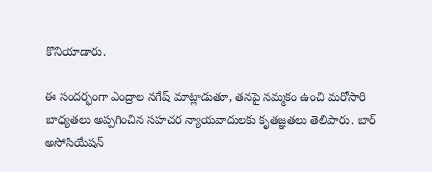కొనియాడారు.

ఈ సందర్భంగా ఎంద్రాల నగేష్ మాట్లాడుతూ, తనపై నమ్మకం ఉంచి మరోసారి బాధ్యతలు అప్పగించిన సహచర న్యాయవాదులకు కృతజ్ఞతలు తెలిపారు. బార్ అసోసియేషన్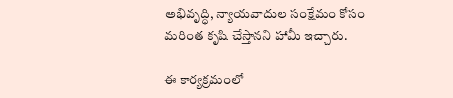అభివృద్ధి, న్యాయవాదుల సంక్షేమం కోసం మరింత కృషి చేస్తానని హామీ ఇచ్చారు.

ఈ కార్యక్రమంలో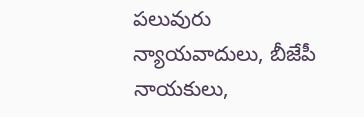పలువురు న్యాయవాదులు, బీజేపీ నాయకులు,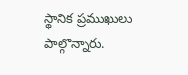స్థానిక ప్రముఖులు పాల్గొన్నారు.